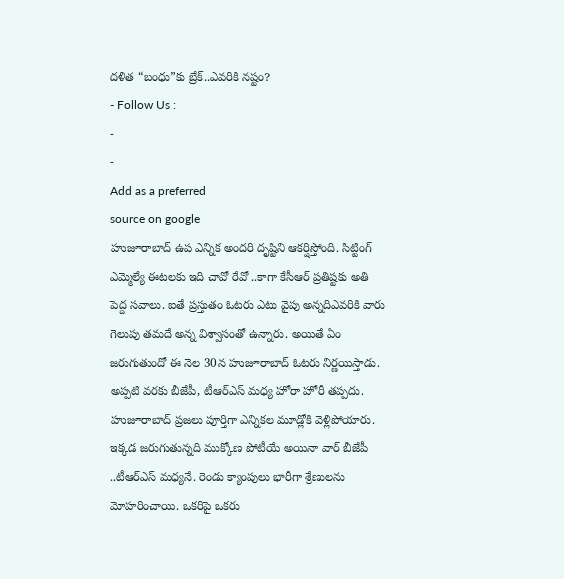దళిత “బంధు”కు బ్రేక్..ఎవరికి నష్టం?
- Follow Us :
-
-
Add as a preferred
source on google
హుజూరాబాద్ ఉప ఎన్నిక అందరి దృష్టిని ఆకర్షిస్తోంది. సిట్టింగ్ ఎమ్మెల్యే ఈటలకు ఇది చావో రేవో ..కాగా కేసీఆర్ ప్రతిష్టకు అతి పెద్ద సవాలు. ఐతే ప్రస్తుతం ఓటరు ఎటు వైపు అన్నదిఎవరికి వారు గెలుపు తమదే అన్న విశ్వాసంతో ఉన్నారు. అయితే ఏం జరుగుతుందో ఈ నెల 30న హుజూరాబాద్ ఓటరు నిర్ణయిస్తాడు. అప్పటి వరకు బీజేపీ, టీఆర్ఎస్ మధ్య హోరా హోరీ తప్పదు.
హుజూరాబాద్ ప్రజలు పూర్తిగా ఎన్నికల మూడ్లోకి వెళ్లిపోయారు. ఇక్కడ జరుగుతున్నది ముక్కోణ పోటీయే అయినా వార్ బీజేపీ ..టీఆర్ఎస్ మధ్యనే. రెండు క్యాంపులు భారీగా శ్రేణులను మోహరించాయి. ఒకరిపై ఒకరు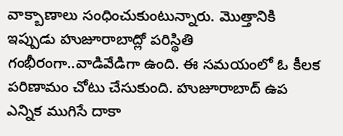వాక్బాణాలు సంధించుకుంటున్నారు. మొత్తానికి ఇప్పుడు హుజూరాబాద్లో పరిస్థితి గంభీరంగా..వాడివేడిగా ఉంది. ఈ సమయంలో ఓ కీలక పరిణామం చోటు చేసుకుంది. హుజూరాబాద్ ఉప ఎన్నిక ముగిసే దాకా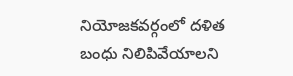నియోజకవర్గంలో దళిత బంధు నిలిపివేయాలని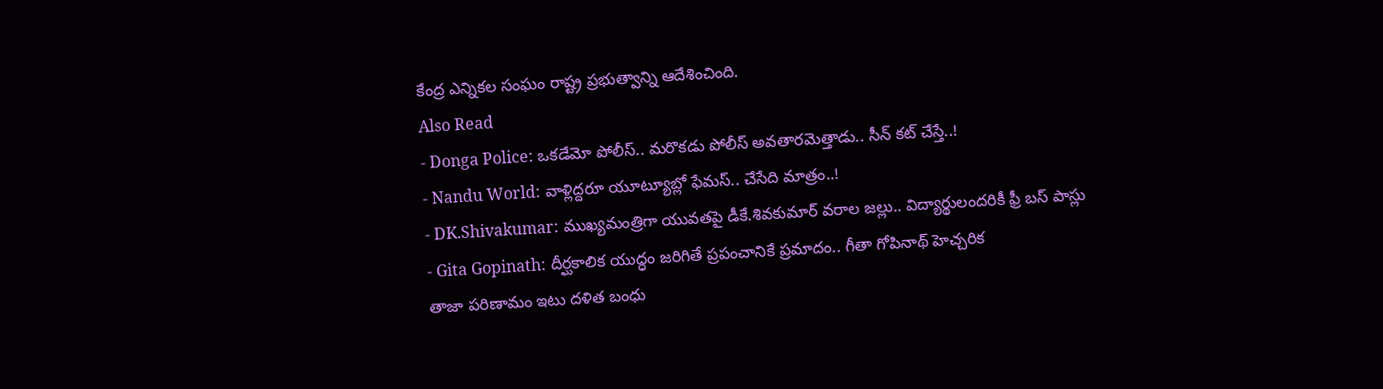కేంద్ర ఎన్నికల సంఘం రాష్ట్ర ప్రభుత్వాన్ని ఆదేశించింది.
Also Read
- Donga Police: ఒకడేమో పోలీస్.. మరొకడు పోలీస్ అవతారమెత్తాడు.. సీన్ కట్ చేస్తే..!
- Nandu World: వాళ్లిద్దరూ యూట్యూబ్లో ఫేమస్.. చేసేది మాత్రం..!
- DK.Shivakumar: ముఖ్యమంత్రిగా యువతపై డీకే.శివకుమార్ వరాల జల్లు.. విద్యార్థులందరికీ ఫ్రీ బస్ పాస్లు
- Gita Gopinath: దీర్ఘకాలిక యుద్ధం జరిగితే ప్రపంచానికే ప్రమాదం.. గీతా గోపినాథ్ హెచ్చరిక
తాజా పరిణామం ఇటు దళిత బంధు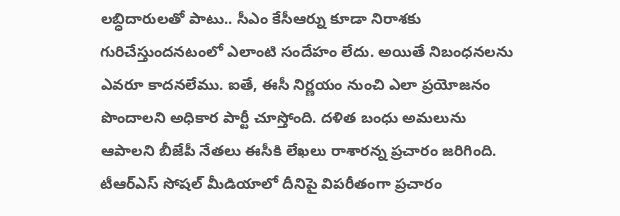లబ్ధిదారులతో పాటు.. సీఎం కేసీఆర్ను కూడా నిరాశకు గురిచేస్తుందనటంలో ఎలాంటి సందేహం లేదు. అయితే నిబంధనలను ఎవరూ కాదనలేము. ఐతే, ఈసీ నిర్ణయం నుంచి ఎలా ప్రయోజనం పొందాలని అధికార పార్టీ చూస్తోంది. దళిత బంధు అమలును ఆపాలని బీజేపీ నేతలు ఈసీకి లేఖలు రాశారన్న ప్రచారం జరిగింది. టీఆర్ఎస్ సోషల్ మీడియాలో దీనిపై విపరీతంగా ప్రచారం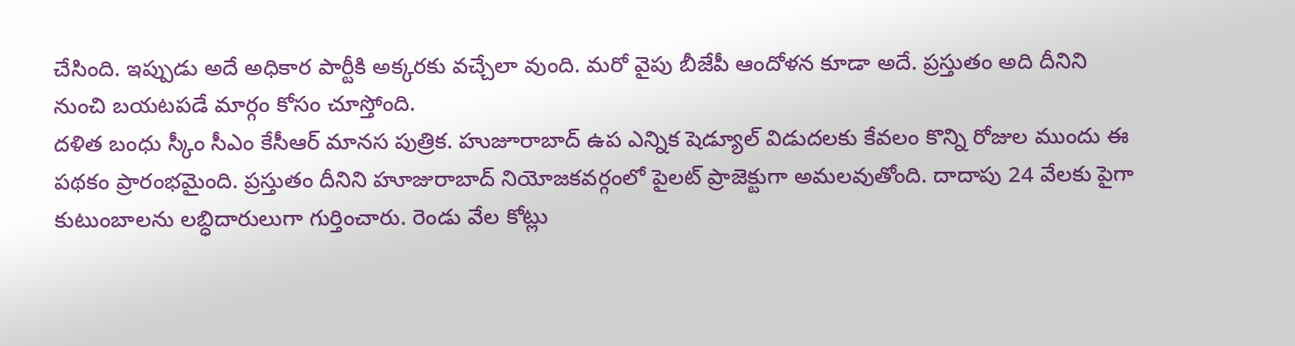చేసింది. ఇప్పుడు అదే అధికార పార్టీకి అక్కరకు వచ్చేలా వుంది. మరో వైపు బీజేపీ ఆందోళన కూడా అదే. ప్రస్తుతం అది దీనిని నుంచి బయటపడే మార్గం కోసం చూస్తోంది.
దళిత బంధు స్కీం సీఎం కేసీఆర్ మానస పుత్రిక. హుజూరాబాద్ ఉప ఎన్నిక షెడ్యూల్ విడుదలకు కేవలం కొన్ని రోజుల ముందు ఈ పథకం ప్రారంభమైంది. ప్రస్తుతం దీనిని హూజురాబాద్ నియోజకవర్గంలో పైలట్ ప్రాజెక్టుగా అమలవుతోంది. దాదాపు 24 వేలకు పైగా కుటుంబాలను లబ్ధిదారులుగా గుర్తించారు. రెండు వేల కోట్లు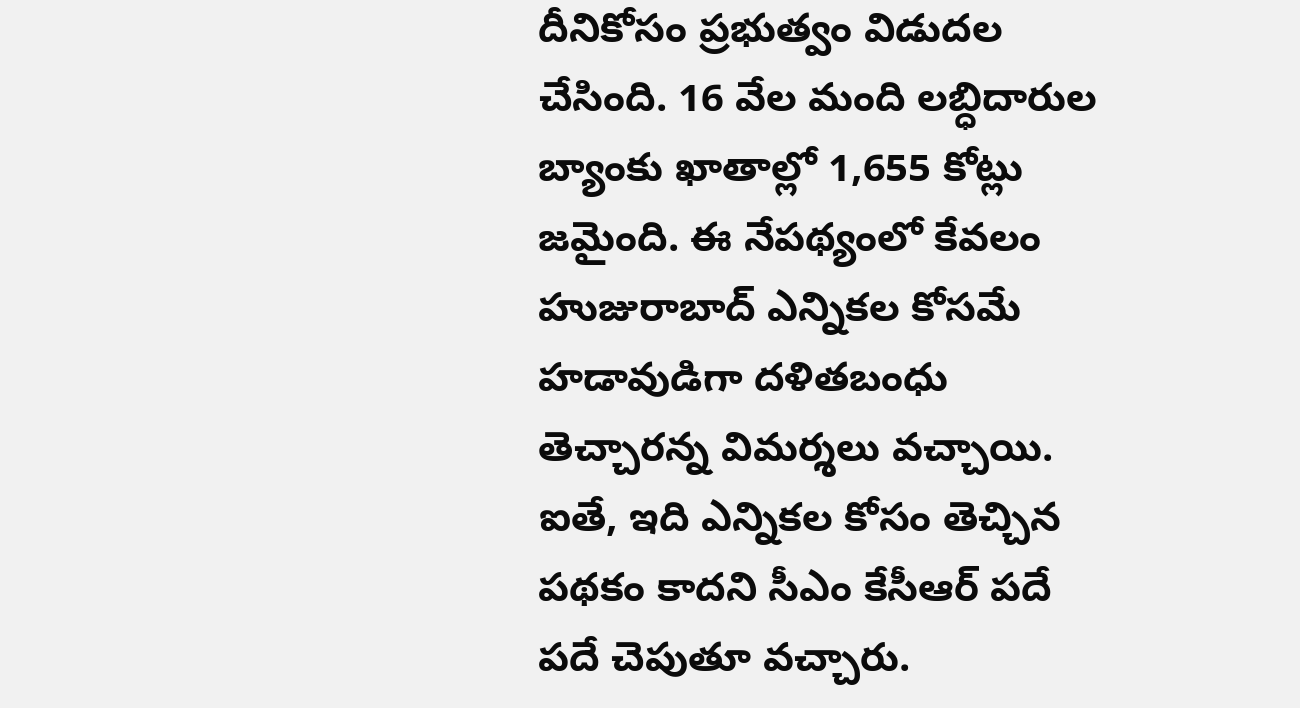దీనికోసం ప్రభుత్వం విడుదల చేసింది. 16 వేల మంది లబ్ధిదారుల బ్యాంకు ఖాతాల్లో 1,655 కోట్లు జమైంది. ఈ నేపథ్యంలో కేవలం హుజురాబాద్ ఎన్నికల కోసమే హడావుడిగా దళితబంధు తెచ్చారన్న విమర్శలు వచ్చాయి. ఐతే, ఇది ఎన్నికల కోసం తెచ్చిన పథకం కాదని సీఎం కేసీఆర్ పదే పదే చెపుతూ వచ్చారు.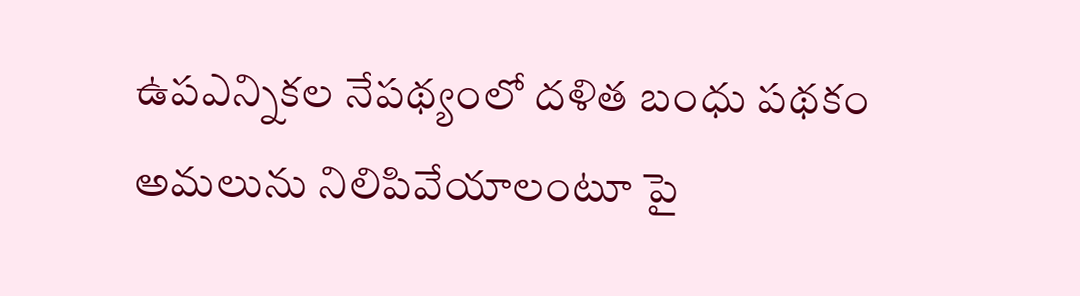ఉపఎన్నికల నేపథ్యంలో దళిత బంధు పథకం అమలును నిలిపివేయాలంటూ పై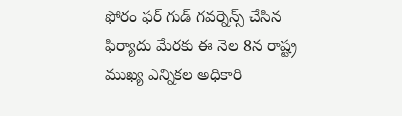ఫోరం ఫర్ గుడ్ గవర్నెన్స్ చేసిన ఫిర్యాదు మేరకు ఈ నెల 8న రాష్ట్ర ముఖ్య ఎన్నికల అధికారి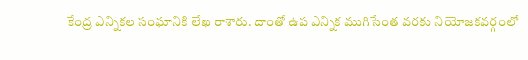కేంద్ర ఎన్నికల సంఘానికి లేఖ రాశారు. దాంతో ఉప ఎన్నిక ముగిసేంత వరకు నియోజకవర్గంలో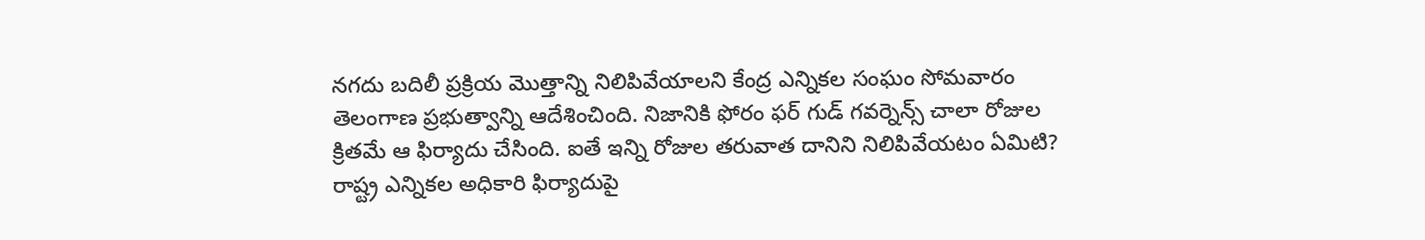నగదు బదిలీ ప్రక్రియ మొత్తాన్ని నిలిపివేయాలని కేంద్ర ఎన్నికల సంఘం సోమవారం తెలంగాణ ప్రభుత్వాన్ని ఆదేశించింది. నిజానికి ఫోరం ఫర్ గుడ్ గవర్నెన్స్ చాలా రోజుల క్రితమే ఆ ఫిర్యాదు చేసింది. ఐతే ఇన్ని రోజుల తరువాత దానిని నిలిపివేయటం ఏమిటి? రాష్ట్ర ఎన్నికల అధికారి ఫిర్యాదుపై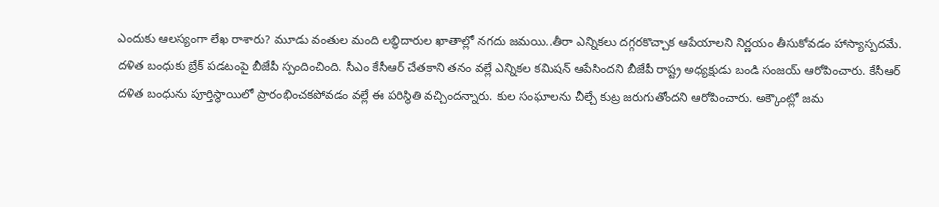ఎందుకు ఆలస్యంగా లేఖ రాశారు? మూడు వంతుల మంది లబ్ధిదారుల ఖాతాల్లో నగదు జమయి..తీరా ఎన్నికలు దగ్గరకొచ్చాక ఆపేయాలని నిర్ణయం తీసుకోవడం హాస్యాస్పదమే.
దళిత బంధుకు బ్రేక్ పడటంపై బీజేపీ స్పందించింది. సీఎం కేసీఆర్ చేతకాని తనం వల్లే ఎన్నికల కమిషన్ ఆపేసిందని బీజేపీ రాష్ట్ర అధ్యక్షుడు బండి సంజయ్ ఆరోపించారు. కేసీఆర్ దళిత బంధును పూర్తిస్థాయిలో ప్రారంభించకపోవడం వల్లే ఈ పరిస్థితి వచ్చిందన్నారు. కుల సంఘాలను చీల్చే కుట్ర జరుగుతోందని ఆరోపించారు. అక్కౌంట్లో జమ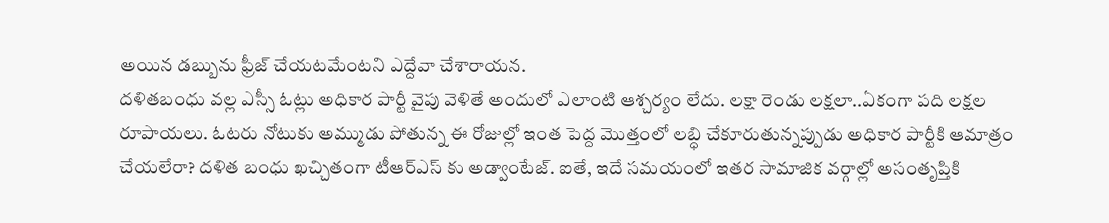అయిన డబ్బును ఫ్రీజ్ చేయటమేంటని ఎద్దేవా చేశారాయన.
దళితబంధు వల్ల ఎస్సీ ఓట్లు అధికార పార్టీ వైపు వెళితే అందులో ఎలాంటి ఆశ్చర్యం లేదు. లక్షా రెండు లక్షలా..ఏకంగా పది లక్షల రూపాయలు. ఓటరు నోటుకు అమ్ముడు పోతున్న ఈ రోజుల్లో ఇంత పెద్ద మొత్తంలో లబ్ధి చేకూరుతున్నప్పుడు అధికార పార్టీకి ఆమాత్రం చేయలేరా? దళిత బంధు ఖచ్చితంగా టీఆర్ఎస్ కు అడ్వాంటేజ్. ఐతే, ఇదే సమయంలో ఇతర సామాజిక వర్గాల్లో అసంతృప్తికి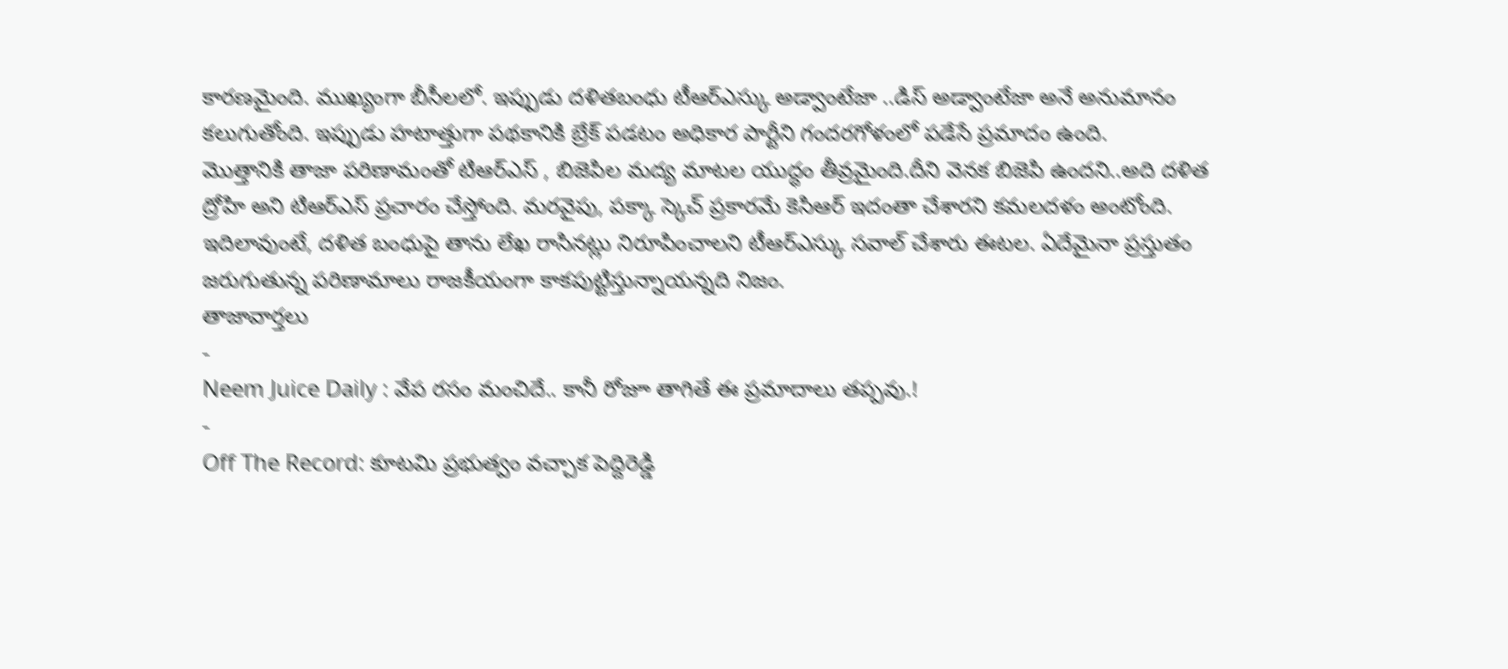కారణమైంది. ముఖ్యంగా బీసీలలో. ఇప్పుడు దళితబంధు టీఆర్ఎస్కు అడ్వాంటేజా ..డిస్ అడ్వాంటేజా అనే అనుమానం కలుగుతోంది. ఇప్పుడు హటాత్తుగా పథకానికి బ్రేక్ పడటం అధికార పార్టీని గందరగోళంలో పడేసే ప్రమాదం ఉంది.
మొత్తానికి తాజా పరిణామంతో టిఆర్ఎస్ , బిజెపిల మద్య మాటల యుద్ధం తీవ్రమైంది.దీని వెనక బిజెపి ఉందని..అది దళిత ద్రోహి అని టిఆర్ఎస్ ప్రచారం చేస్తోంది. మరవైపు, పక్కా స్కెచ్ ప్రకారమే కెసిఆర్ ఇదంతా చేశారని కమలదళం అంటోంది. ఇదిలావుంటే, దళిత బంధుపై తాను లేఖ రాసినట్లు నిరూపించాలని టీఆర్ఎస్కు సవాల్ చేశారు ఈటల. ఏదేమైనా ప్రస్తుతం జరుగుతున్న పరిణామాలు రాజకీయంగా కాకపుట్టిస్తున్నాయన్నది నిజం.
తాజావార్తలు
-
Neem Juice Daily : వేప రసం మంచిదే.. కానీ రోజూ తాగితే ఈ ప్రమాదాలు తప్పవు.!
-
Off The Record: కూటమి ప్రభుత్వం వచ్చాక పెద్దిరెడ్డి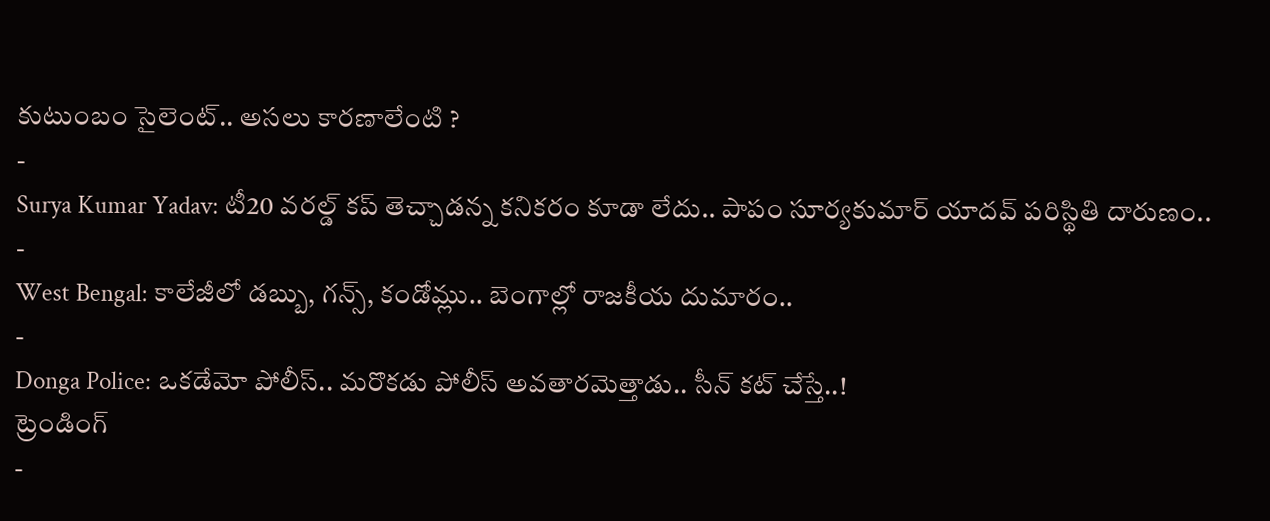కుటుంబం సైలెంట్.. అసలు కారణాలేంటి ?
-
Surya Kumar Yadav: టీ20 వరల్డ్ కప్ తెచ్చాడన్న కనికరం కూడా లేదు.. పాపం సూర్యకుమార్ యాదవ్ పరిస్థితి దారుణం..
-
West Bengal: కాలేజీలో డబ్బు, గన్స్, కండోమ్లు.. బెంగాల్లో రాజకీయ దుమారం..
-
Donga Police: ఒకడేమో పోలీస్.. మరొకడు పోలీస్ అవతారమెత్తాడు.. సీన్ కట్ చేస్తే..!
ట్రెండింగ్
-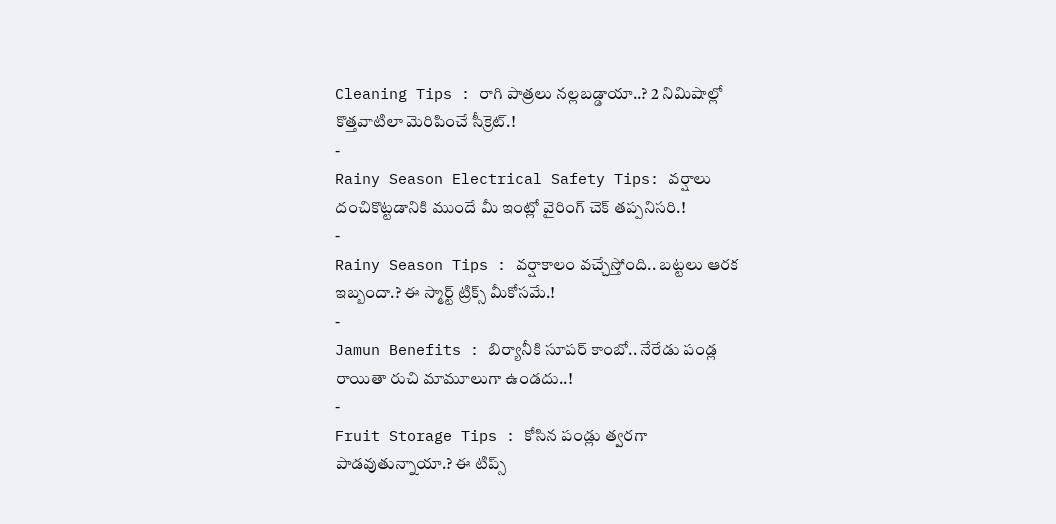Cleaning Tips : రాగి పాత్రలు నల్లబడ్డాయా..? 2 నిమిషాల్లో కొత్తవాటిలా మెరిపించే సీక్రెట్.!
-
Rainy Season Electrical Safety Tips: వర్షాలు దంచికొట్టడానికి ముందే మీ ఇంట్లో వైరింగ్ చెక్ తప్పనిసరి.!
-
Rainy Season Tips : వర్షాకాలం వచ్చేస్తోంది.. బట్టలు ఆరక ఇబ్బందా.? ఈ స్మార్ట్ ట్రిక్స్ మీకోసమే.!
-
Jamun Benefits : బిర్యానీకి సూపర్ కాంబో.. నేరేడు పండ్ల రాయితా రుచి మామూలుగా ఉండదు..!
-
Fruit Storage Tips : కోసిన పండ్లు త్వరగా పాడవుతున్నాయా.? ఈ టిప్స్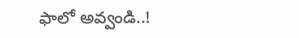ఫాలో అవ్వండి..!